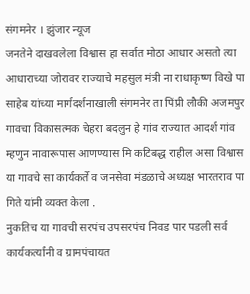संगमनेर । झुंजार न्यूज
जनतेने दाखवलेला विश्वास हा सर्वात मोठा आधार असतो त्या आधाराच्या जोरावर राज्याचे महसुल मंत्री ना राधाकृष्ण विखे पा साहेब यांच्या मार्गदर्शनाखाली संगमनेर ता पिंप्री लौकी अजमपुर गावचा विकासत्मक चेहरा बदलुन हे गांव राज्यात आदर्श गांव म्हणुन नावारूपास आणण्यास मि कटिबद्ध राहील असा विश्वास या गावचे सा कार्यकर्ते व जनसेवा मंडळाचे अध्यक्ष भारतराव पा गिते यांनी व्यक्त केला .
नुकतिच या गावची सरपंच उपसरपंच निवड पार पडली सर्व कार्यकर्त्यांनी व ग्रामपंचायत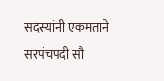सदस्यांनी एकमताने सरपंचपदी सौ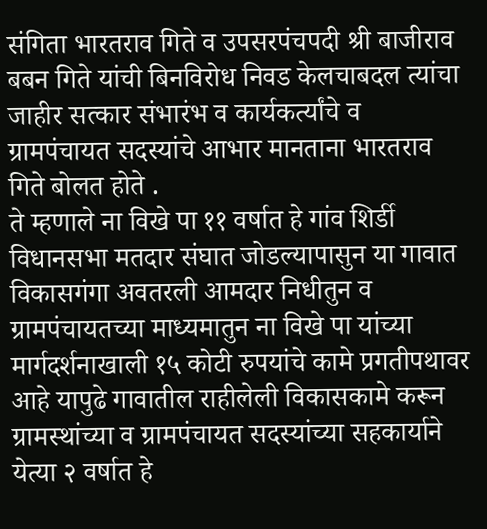संगिता भारतराव गिते व उपसरपंचपदी श्री बाजीराव बबन गिते यांची बिनविरोध निवड केलचाबदल त्यांचा जाहीर सत्कार संभारंभ व कार्यकर्त्यांचे व ग्रामपंचायत सदस्यांचे आभार मानताना भारतराव गिते बोलत होते .
ते म्हणाले ना विखे पा ११ वर्षात हे गांव शिर्डी विधानसभा मतदार संघात जोडल्यापासुन या गावात विकासगंगा अवतरली आमदार निधीतुन व ग्रामपंचायतच्या माध्यमातुन ना विखे पा यांच्या मार्गदर्शनाखाली १५ कोटी रुपयांचे कामे प्रगतीपथावर आहे यापुढे गावातील राहीलेली विकासकामे करून ग्रामस्थांच्या व ग्रामपंचायत सदस्यांच्या सहकार्याने येत्या २ वर्षात हे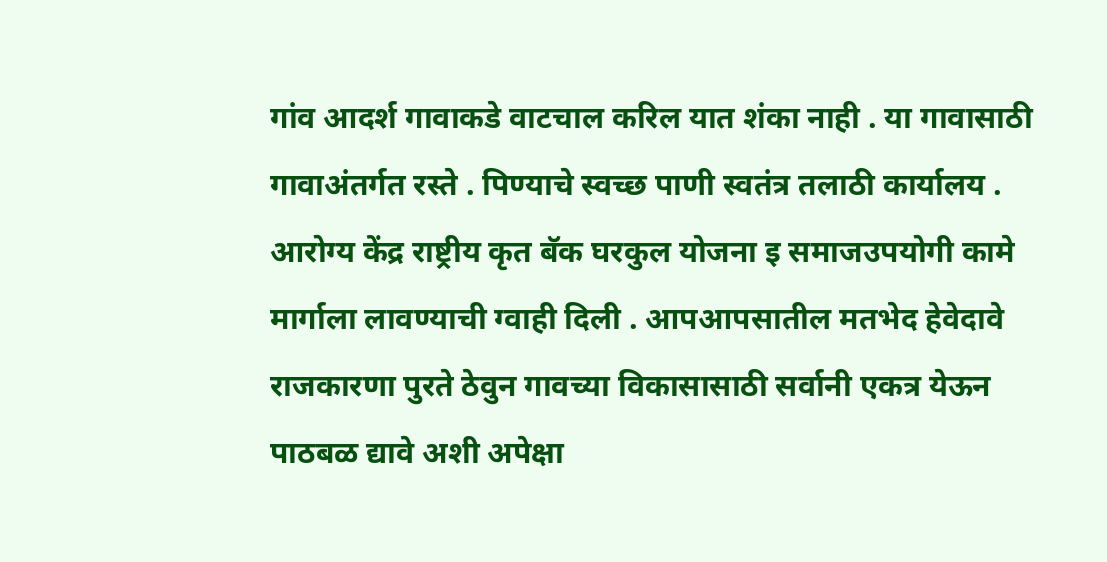गांव आदर्श गावाकडे वाटचाल करिल यात शंका नाही . या गावासाठी गावाअंतर्गत रस्ते . पिण्याचे स्वच्छ पाणी स्वतंत्र तलाठी कार्यालय . आरोग्य केंद्र राष्ट्रीय कृत बॅक घरकुल योजना इ समाजउपयोगी कामे मार्गाला लावण्याची ग्वाही दिली . आपआपसातील मतभेद हेवेदावे राजकारणा पुरते ठेवुन गावच्या विकासासाठी सर्वानी एकत्र येऊन पाठबळ द्यावे अशी अपेक्षा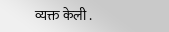व्यक्त केली .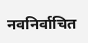नवनिर्वाचित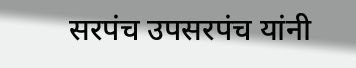सरपंच उपसरपंच यांनी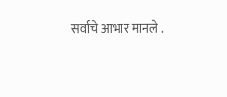सर्वाचे आभार मानले .